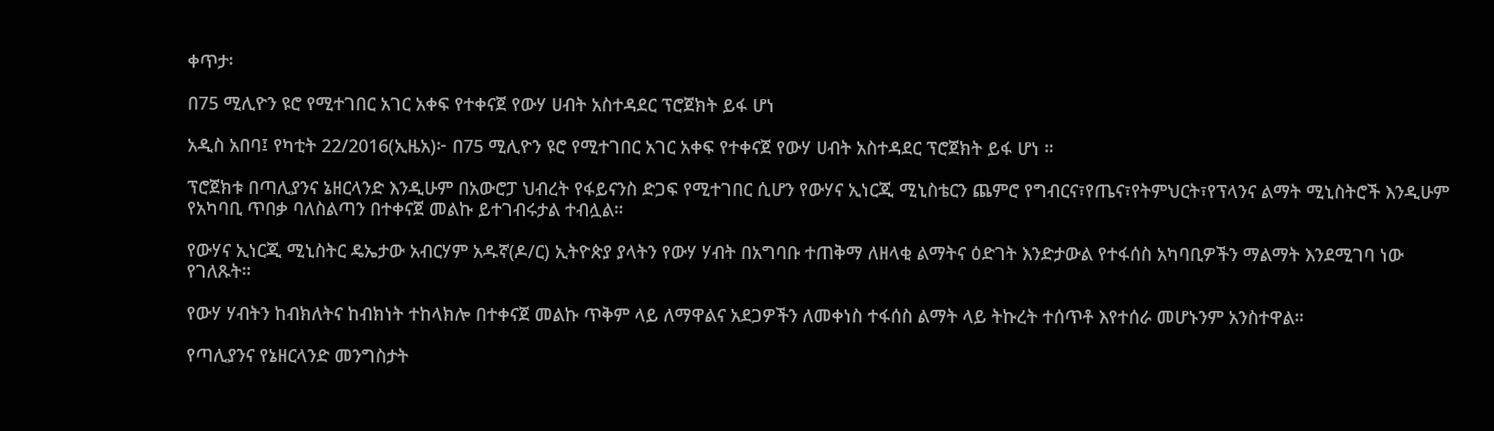ቀጥታ፡

በ75 ሚሊዮን ዩሮ የሚተገበር አገር አቀፍ የተቀናጀ የውሃ ሀብት አስተዳደር ፕሮጀክት ይፋ ሆነ

አዲስ አበባ፤ የካቲት 22/2016(ኢዜአ)፦ በ75 ሚሊዮን ዩሮ የሚተገበር አገር አቀፍ የተቀናጀ የውሃ ሀብት አስተዳደር ፕሮጀክት ይፋ ሆነ ።

ፕሮጀክቱ በጣሊያንና ኔዘርላንድ እንዲሁም በአውሮፓ ህብረት የፋይናንስ ድጋፍ የሚተገበር ሲሆን የውሃና ኢነርጂ ሚኒስቴርን ጨምሮ የግብርና፣የጤና፣የትምህርት፣የፕላንና ልማት ሚኒስትሮች እንዲሁም የአካባቢ ጥበቃ ባለስልጣን በተቀናጀ መልኩ ይተገብሩታል ተብሏል።

የውሃና ኢነርጂ ሚኒስትር ዴኤታው አብርሃም አዱኛ(ዶ/ር) ኢትዮጵያ ያላትን የውሃ ሃብት በአግባቡ ተጠቅማ ለዘላቂ ልማትና ዕድገት እንድታውል የተፋሰስ አካባቢዎችን ማልማት እንደሚገባ ነው የገለጹት።

የውሃ ሃብትን ከብክለትና ከብክነት ተከላክሎ በተቀናጀ መልኩ ጥቅም ላይ ለማዋልና አደጋዎችን ለመቀነስ ተፋሰስ ልማት ላይ ትኩረት ተሰጥቶ እየተሰራ መሆኑንም አንስተዋል።

የጣሊያንና የኔዘርላንድ መንግስታት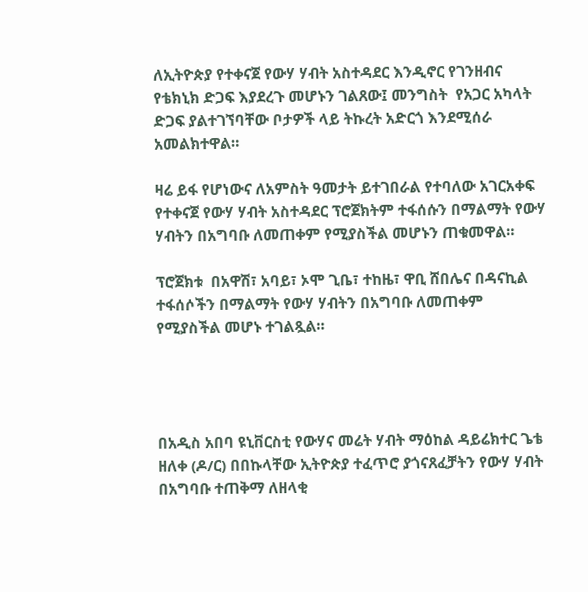ለኢትዮጵያ የተቀናጀ የውሃ ሃብት አስተዳደር እንዲኖር የገንዘብና የቴክኒክ ድጋፍ እያደረጉ መሆኑን ገልጸው፤ መንግስት  የአጋር አካላት ድጋፍ ያልተገኘባቸው ቦታዎች ላይ ትኩረት አድርጎ እንደሚሰራ አመልክተዋል።

ዛሬ ይፋ የሆነውና ለአምስት ዓመታት ይተገበራል የተባለው አገርአቀፍ የተቀናጀ የውሃ ሃብት አስተዳደር ፕሮጀክትም ተፋሰሱን በማልማት የውሃ ሃብትን በአግባቡ ለመጠቀም የሚያስችል መሆኑን ጠቁመዋል።

ፕሮጀክቱ  በአዋሽ፣ አባይ፣ ኦሞ ጊቤ፣ ተከዜ፣ ዋቢ ሸበሌና በዳናኪል ተፋሰሶችን በማልማት የውሃ ሃብትን በአግባቡ ለመጠቀም የሚያስችል መሆኑ ተገልጿል።




በአዲስ አበባ ዩኒቨርስቲ የውሃና መሬት ሃብት ማዕከል ዳይሬክተር ጌቴ ዘለቀ (ዶ/ር) በበኩላቸው ኢትዮጵያ ተፈጥሮ ያጎናጸፈቻትን የውሃ ሃብት በአግባቡ ተጠቅማ ለዘላቂ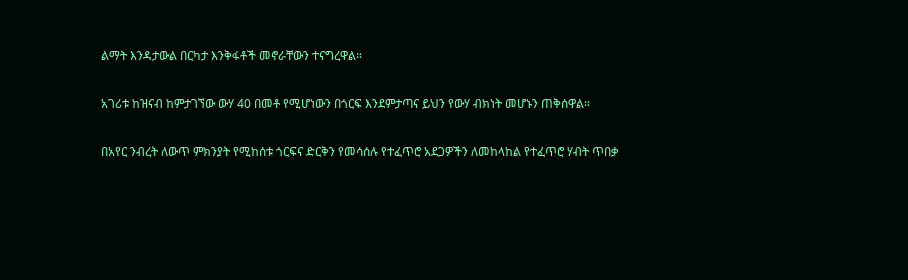ልማት እንዳታውል በርካታ እንቅፋቶች መኖራቸውን ተናግረዋል።

አገሪቱ ከዝናብ ከምታገኘው ውሃ 40 በመቶ የሚሆነውን በጎርፍ እንደምታጣና ይህን የውሃ ብክነት መሆኑን ጠቅሰዋል።

በአየር ንብረት ለውጥ ምክንያት የሚከሰቱ ጎርፍና ድርቅን የመሳሰሉ የተፈጥሮ አደጋዎችን ለመከላከል የተፈጥሮ ሃብት ጥበቃ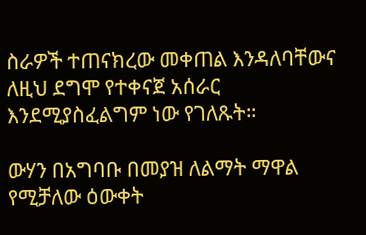ስራዎች ተጠናክረው መቀጠል እንዳለባቸውና ለዚህ ደግሞ የተቀናጀ አሰራር እንደሚያስፈልግም ነው የገለጹት።

ውሃን በአግባቡ በመያዝ ለልማት ማዋል የሚቻለው ዕውቀት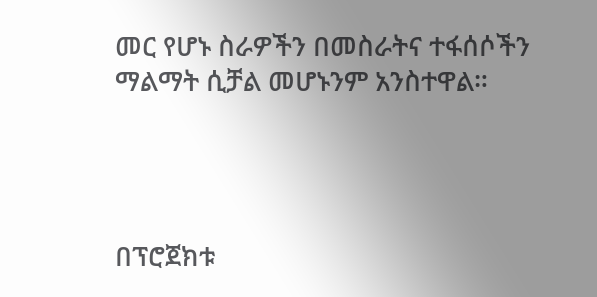መር የሆኑ ስራዎችን በመስራትና ተፋሰሶችን ማልማት ሲቻል መሆኑንም አንስተዋል።




በፕሮጀክቱ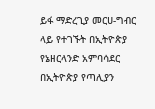ይፋ ማድረጊያ መርሀ-ግብር ላይ የተገኙት በኢትዮጵያ የኔዘርላንድ አምባሳደር በኢትዮጵያ የጣሊያን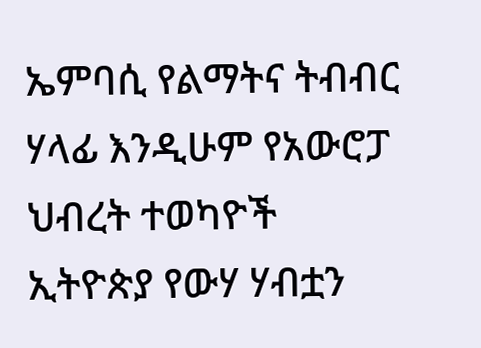ኤምባሲ የልማትና ትብብር ሃላፊ እንዲሁም የአውሮፓ ህብረት ተወካዮች ኢትዮጵያ የውሃ ሃብቷን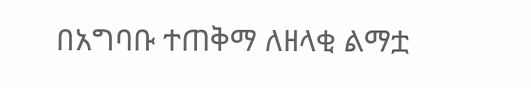በአግባቡ ተጠቅማ ለዘላቂ ልማቷ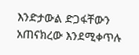እንድታውል ድጋፋቸውን አጠናክረው እንደሚቀጥሉ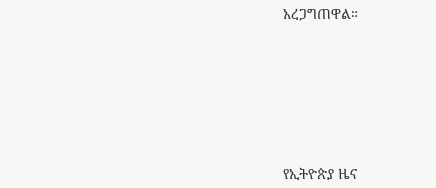አረጋግጠዋል።









የኢትዮጵያ ዜና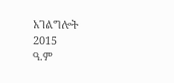አገልግሎት
2015
ዓ.ም